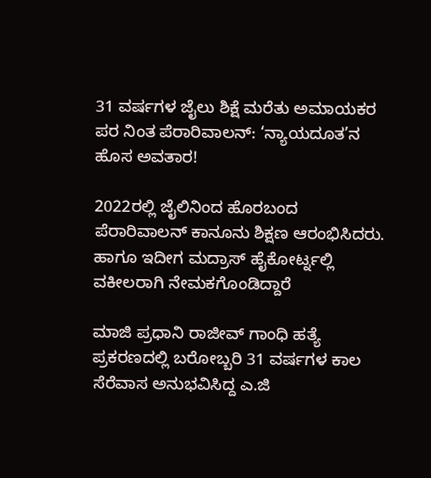31 ವರ್ಷಗಳ ಜೈಲು ಶಿಕ್ಷೆ ಮರೆತು ಅಮಾಯಕರ ಪರ ನಿಂತ ಪೆರಾರಿವಾಲನ್: ‘ನ್ಯಾಯದೂತ’ನ ಹೊಸ ಅವತಾರ!

2022ರಲ್ಲಿ ಜೈಲಿನಿಂದ ಹೊರಬಂದ ಪೆರಾರಿವಾಲನ್ ಕಾನೂನು ಶಿಕ್ಷಣ ಆರಂಭಿಸಿದರು. ಹಾಗೂ ಇದೀಗ ಮದ್ರಾಸ್ ಹೈಕೋರ್ಟ್ನಲ್ಲಿ ವಕೀಲರಾಗಿ ನೇಮಕಗೊಂಡಿದ್ದಾರೆ

ಮಾಜಿ ಪ್ರಧಾನಿ ರಾಜೀವ್ ಗಾಂಧಿ ಹತ್ಯೆ ಪ್ರಕರಣದಲ್ಲಿ ಬರೋಬ್ಬರಿ 31 ವರ್ಷಗಳ ಕಾಲ ಸೆರೆವಾಸ ಅನುಭವಿಸಿದ್ದ ಎ.ಜಿ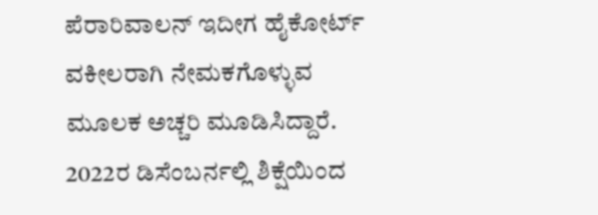ಪೆರಾರಿವಾಲನ್ ಇದೀಗ ಹೈಕೋರ್ಟ್ ವಕೀಲರಾಗಿ ನೇಮಕಗೊಳ್ಳುವ ಮೂಲಕ ಅಚ್ಚರಿ ಮೂಡಿಸಿದ್ದಾರೆ. 2022ರ ಡಿಸೆಂಬರ್ನಲ್ಲಿ ಶಿಕ್ಷೆಯಿಂದ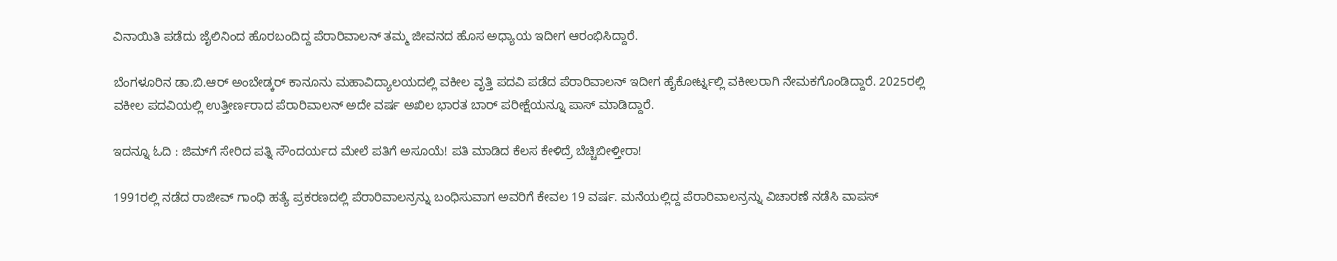ವಿನಾಯಿತಿ ಪಡೆದು ಜೈಲಿನಿಂದ ಹೊರಬಂದಿದ್ದ ಪೆರಾರಿವಾಲನ್ ತಮ್ಮ ಜೀವನದ ಹೊಸ ಅಧ್ಯಾಯ ಇದೀಗ ಆರಂಭಿಸಿದ್ದಾರೆ.

ಬೆಂಗಳೂರಿನ ಡಾ.ಬಿ.ಆರ್ ಅಂಬೇಡ್ಕರ್ ಕಾನೂನು ಮಹಾವಿದ್ಯಾಲಯದಲ್ಲಿ ವಕೀಲ ವೃತ್ತಿ ಪದವಿ ಪಡೆದ ಪೆರಾರಿವಾಲನ್ ಇದೀಗ ಹೈಕೋರ್ಟ್ನಲ್ಲಿ ವಕೀಲರಾಗಿ ನೇಮಕಗೊಂಡಿದ್ದಾರೆ. 2025ರಲ್ಲಿ ವಕೀಲ ಪದವಿಯಲ್ಲಿ ಉತ್ತೀರ್ಣರಾದ ಪೆರಾರಿವಾಲನ್ ಅದೇ ವರ್ಷ ಅಖಿಲ ಭಾರತ ಬಾರ್ ಪರೀಕ್ಷೆಯನ್ನೂ ಪಾಸ್ ಮಾಡಿದ್ದಾರೆ.

ಇದನ್ನೂ ಓದಿ : ಜಿಮ್‌ಗೆ ಸೇರಿದ ಪತ್ನಿ ಸೌಂದರ್ಯದ ಮೇಲೆ ಪತಿಗೆ ಅಸೂಯೆ! ಪತಿ ಮಾಡಿದ ಕೆಲಸ ಕೇಳಿದ್ರೆ ಬೆಚ್ಚಿಬೀಳ್ತೀರಾ!

1991ರಲ್ಲಿ ನಡೆದ ರಾಜೀವ್ ಗಾಂಧಿ ಹತ್ಯೆ ಪ್ರಕರಣದಲ್ಲಿ ಪೆರಾರಿವಾಲನ್ರನ್ನು ಬಂಧಿಸುವಾಗ ಅವರಿಗೆ ಕೇವಲ 19 ವರ್ಷ. ಮನೆಯಲ್ಲಿದ್ದ ಪೆರಾರಿವಾಲನ್ರನ್ನು ವಿಚಾರಣೆ ನಡೆಸಿ ವಾಪಸ್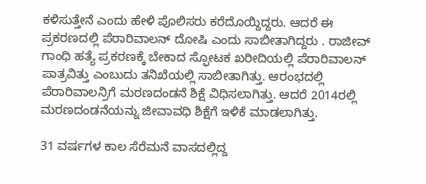ಕಳಿಸುತ್ತೇನೆ ಎಂದು ಹೇಳಿ ಪೊಲಿಸರು ಕರೆದೊಯ್ದಿದ್ದರು. ಆದರೆ ಈ ಪ್ರಕರಣದಲ್ಲಿ ಪೆರಾರಿವಾಲನ್ ದೋಷಿ ಎಂದು ಸಾಬೀತಾಗಿದ್ದರು . ರಾಜೀವ್ ಗಾಂಧಿ ಹತ್ಯೆ ಪ್ರಕರಣಕ್ಕೆ ಬೇಕಾದ ಸ್ಫೋಟಕ ಖರೀದಿಯಲ್ಲಿ ಪೆರಾರಿವಾಲನ್ ಪಾತ್ರವಿತ್ತು ಎಂಬುದು ತನಿಖೆಯಲ್ಲಿ ಸಾಬೀತಾಗಿತ್ತು. ಆರಂಭದಲ್ಲಿ ಪೆರಾರಿವಾಲನ್ರಿಗೆ ಮರಣದಂಡನೆ ಶಿಕ್ಷೆ ವಿಧಿಸಲಾಗಿತ್ತು. ಆದರೆ 2014ರಲ್ಲಿ ಮರಣದಂಡನೆಯನ್ನು ಜೀವಾವಧಿ ಶಿಕ್ಷೆಗೆ ಇಳಿಕೆ ಮಾಡಲಾಗಿತ್ತು.

31 ವರ್ಷಗಳ ಕಾಲ ಸೆರೆಮನೆ ವಾಸದಲ್ಲಿದ್ದ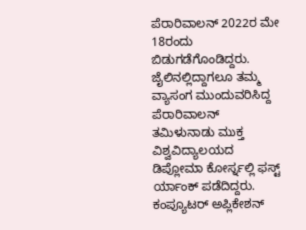ಪೆರಾರಿವಾಲನ್ 2022ರ ಮೇ 18ರಂದು ಬಿಡುಗಡೆಗೊಂಡಿದ್ದರು. ಜೈಲಿನಲ್ಲಿದ್ದಾಗಲೂ ತಮ್ಮ ವ್ಯಾಸಂಗ ಮುಂದುವರಿಸಿದ್ದ ಪೆರಾರಿವಾಲನ್ ತಮಿಳುನಾಡು ಮುಕ್ತ ವಿಶ್ವವಿದ್ಯಾಲಯದ ಡಿಪ್ಲೋಮಾ ಕೋರ್ಸ್ನಲ್ಲಿ ಫಸ್ಟ್ ರ್ಯಾಂಕ್ ಪಡೆದಿದ್ದರು. ಕಂಪ್ಯೂಟರ್ ಅಪ್ಲಿಕೇಶನ್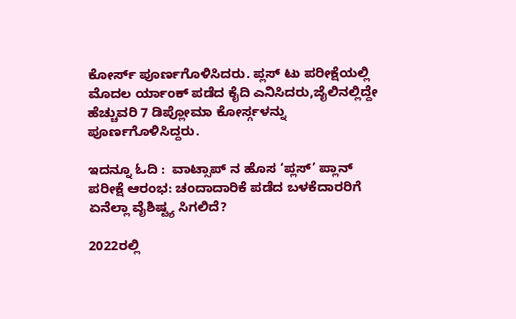ಕೋರ್ಸ್ ಪೂರ್ಣಗೊಳಿಸಿದರು. ಪ್ಲಸ್ ಟು ಪರೀಕ್ಷೆಯಲ್ಲಿ ಮೊದಲ ರ್ಯಾಂಕ್ ಪಡೆದ ಕೈದಿ ಎನಿಸಿದರು,ಜೈಲಿನಲ್ಲಿದ್ದೇ ಹೆಚ್ಚುವರಿ 7 ಡಿಪ್ಲೋಮಾ ಕೋರ್ಸ್ಗಳನ್ನು ಪೂರ್ಣಗೊಳಿಸಿದ್ದರು.

ಇದನ್ನೂ ಓದಿ :  ವಾಟ್ಸಾಪ್‌ ನ ಹೊಸ ‘ಪ್ಲಸ್‌’ ಪ್ಲಾನ್‌ ಪರೀಕ್ಷೆ ಆರಂಭ: ಚಂದಾದಾರಿಕೆ ಪಡೆದ ಬಳಕೆದಾರರಿಗೆ ಏನೆಲ್ಲಾ ವೈಶಿಷ್ಟ್ಯ ಸಿಗಲಿದೆ?

2022ರಲ್ಲಿ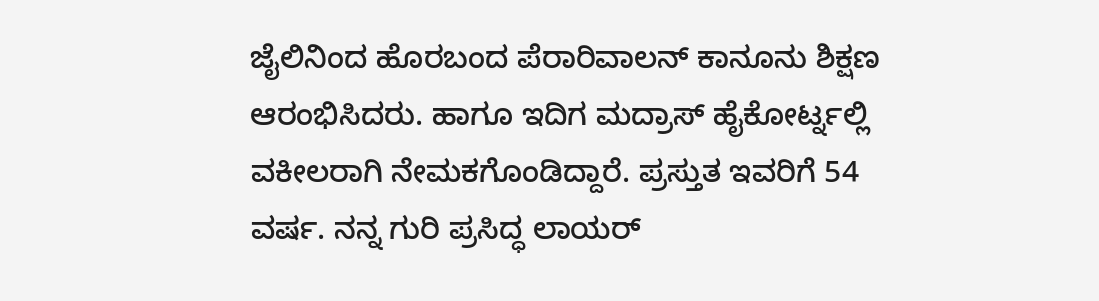ಜೈಲಿನಿಂದ ಹೊರಬಂದ ಪೆರಾರಿವಾಲನ್ ಕಾನೂನು ಶಿಕ್ಷಣ ಆರಂಭಿಸಿದರು. ಹಾಗೂ ಇದಿಗ ಮದ್ರಾಸ್ ಹೈಕೋರ್ಟ್ನಲ್ಲಿ ವಕೀಲರಾಗಿ ನೇಮಕಗೊಂಡಿದ್ದಾರೆ. ಪ್ರಸ್ತುತ ಇವರಿಗೆ 54 ವರ್ಷ. ನನ್ನ ಗುರಿ ಪ್ರಸಿದ್ಧ ಲಾಯರ್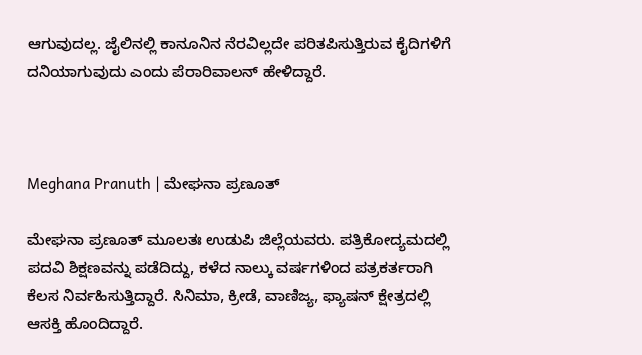ಆಗುವುದಲ್ಲ. ಜೈಲಿನಲ್ಲಿ ಕಾನೂನಿನ ನೆರವಿಲ್ಲದೇ ಪರಿತಪಿಸುತ್ತಿರುವ ಕೈದಿಗಳಿಗೆ ದನಿಯಾಗುವುದು ಎಂದು ಪೆರಾರಿವಾಲನ್ ಹೇಳಿದ್ದಾರೆ.



Meghana Pranuth | ಮೇಘನಾ ಪ್ರಣೂತ್‌

ಮೇಘನಾ ಪ್ರಣೂತ್‌ ಮೂಲತಃ ಉಡುಪಿ ಜಿಲ್ಲೆಯವರು. ಪತ್ರಿಕೋದ್ಯಮದಲ್ಲಿ ಪದವಿ ಶಿಕ್ಷಣವನ್ನು ಪಡೆದಿದ್ದು, ಕಳೆದ ನಾಲ್ಕು ವರ್ಷಗಳಿಂದ ಪತ್ರಕರ್ತರಾಗಿ ಕೆಲಸ ನಿರ್ವಹಿಸುತ್ತಿದ್ದಾರೆ. ಸಿನಿಮಾ, ಕ್ರೀಡೆ, ವಾಣಿಜ್ಯ, ಫ್ಯಾಷನ್‌ ಕ್ಷೇತ್ರದಲ್ಲಿ ಆಸಕ್ತಿ ಹೊಂದಿದ್ದಾರೆ.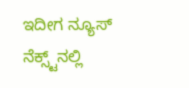ಇದೀಗ ನ್ಯೂಸ್‌ ನೆಕ್ಸ್ಟ್‌ನಲ್ಲಿ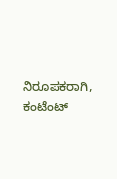ನಿರೂಪಕರಾಗಿ, ಕಂಟೆಂಟ್‌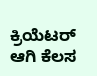ಕ್ರಿಯೆಟರ್‌ ಆಗಿ ಕೆಲಸ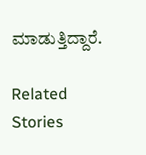ಮಾಡುತ್ತಿದ್ದಾರೆ.

Related Stories